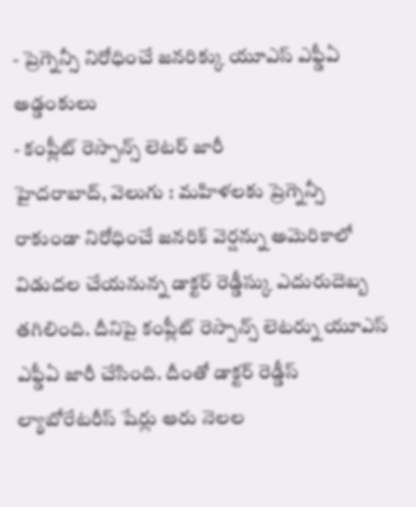- ప్రెగ్నెన్సీ నిరోధించే జనరిక్కు యూఎస్ ఎఫ్డీఏ అడ్డంకులు
- కంప్లీట్ రెస్పాన్స్ లెటర్ జారీ
హైదరాబాద్, వెలుగు : మహిళలకు ప్రెగ్నెన్సీ రాకుండా నిరోధించే జనరిక్ వెర్షన్ను అమెరికాలో విడుదల చేయనున్న డాక్టర్ రెడ్డీస్కు ఎదురుదెబ్బ తగిలింది. దీనిపై కంప్లీట్ రెస్పాన్స్ లెటర్ను యూఎస్ ఎఫ్డీఏ జారీ చేసింది. దీంతో డాక్టర్ రెడ్డీస్ ల్యాబోరేటరీస్ షేర్లు ఆరు నెలల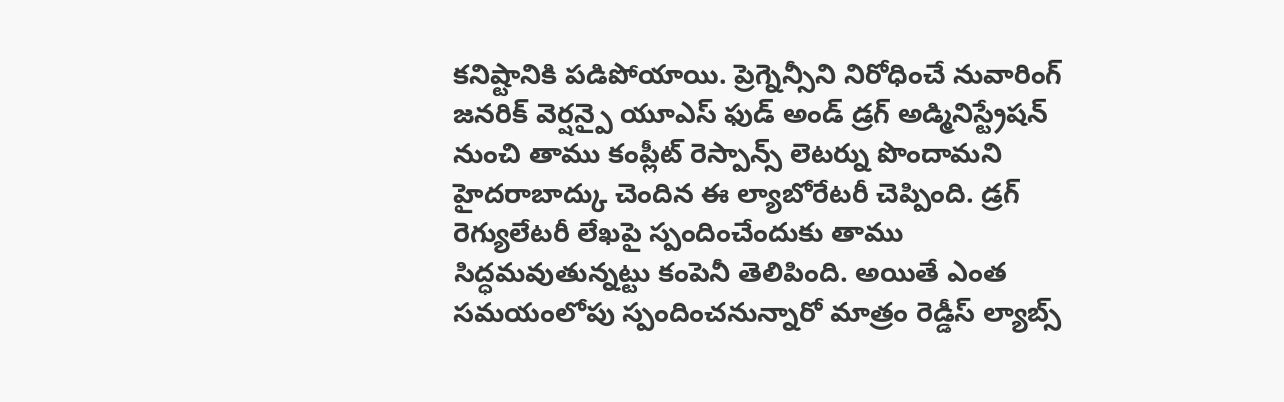కనిష్టానికి పడిపోయాయి. ప్రెగ్నెన్సీని నిరోధించే నువారింగ్ జనరిక్ వెర్షన్పై యూఎస్ ఫుడ్ అండ్ డ్రగ్ అడ్మినిస్ట్రేషన్ నుంచి తాము కంప్లీట్ రెస్పాన్స్ లెటర్ను పొందామని హైదరాబాద్కు చెందిన ఈ ల్యాబోరేటరీ చెప్పింది. డ్రగ్ రెగ్యులేటరీ లేఖపై స్పందించేందుకు తాము సిద్ధమవుతున్నట్టు కంపెనీ తెలిపింది. అయితే ఎంత సమయంలోపు స్పందించనున్నారో మాత్రం రెడ్డీస్ ల్యాబ్స్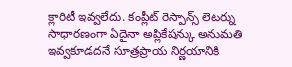క్లారిటీ ఇవ్వలేదు. కంప్లీట్ రెస్పాన్స్ లెటర్ను సాధారణంగా ఏదైనా అప్లికేషన్కు అనుమతి ఇవ్వకూడదనే సూత్రప్రాయ నిర్ణయానికి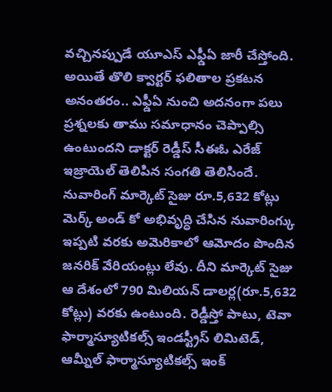వచ్చినప్పుడే యూఎస్ ఎఫ్డీఏ జారీ చేస్తోంది. అయితే తొలి క్వార్టర్ ఫలితాల ప్రకటన అనంతరం.. ఎఫ్డీఏ నుంచి అదనంగా పలు ప్రశ్నలకు తాము సమాధానం చెప్పాల్సి ఉంటుందని డాక్టర్ రెడ్డీస్ సీఈఓ ఎరేజ్ ఇజ్రాయెల్ తెలిపిన సంగతి తెలిసిందే.
నువారింగ్ మార్కెట్ సైజు రూ.5,632 కోట్లు
మెర్క్ అండ్ కో అభివృద్ధి చేసిన నువారింగ్కు ఇప్పటి వరకు అమెరికాలో ఆమోదం పొందిన జనరిక్ వేరియంట్లు లేవు. దీని మార్కెట్ సైజు ఆ దేశంలో 790 మిలియన్ డాలర్ల(రూ.5,632 కోట్లు) వరకు ఉంటుంది. రెడ్డీస్తో పాటు, టెవా ఫార్మాస్యూటికల్స్ ఇండస్ట్రీస్ లిమిటెడ్, ఆమ్నీల్ ఫార్మాస్యూటికల్స్ ఇంక్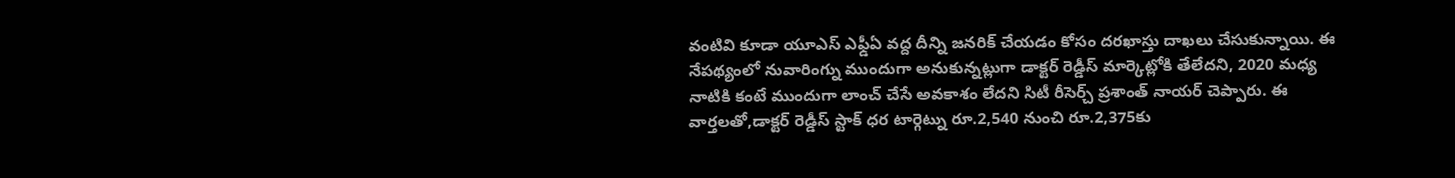వంటివి కూడా యూఎస్ ఎఫ్డీఏ వద్ద దీన్ని జనరిక్ చేయడం కోసం దరఖాస్తు దాఖలు చేసుకున్నాయి. ఈ నేపథ్యంలో నువారింగ్ను ముందుగా అనుకున్నట్లుగా డాక్టర్ రెడ్డీస్ మార్కెట్లోకి తేలేదని, 2020 మధ్య నాటికి కంటే ముందుగా లాంచ్ చేసే అవకాశం లేదని సిటీ రీసెర్చ్ ప్రశాంత్ నాయర్ చెప్పారు. ఈ వార్తలతో,డాక్టర్ రెడ్డీస్ స్టాక్ ధర టార్గెట్ను రూ.2,540 నుంచి రూ.2,375కు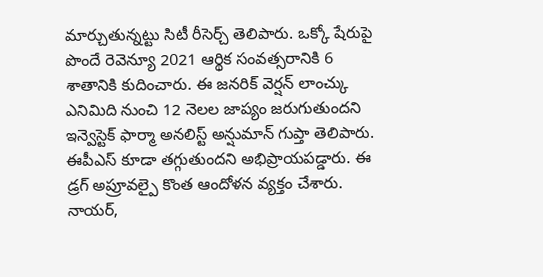మార్చుతున్నట్టు సిటీ రీసెర్చ్ తెలిపారు. ఒక్కో షేరుపై పొందే రెవెన్యూ 2021 ఆర్థిక సంవత్సరానికి 6 శాతానికి కుదించారు. ఈ జనరిక్ వెర్షన్ లాంచ్కు ఎనిమిది నుంచి 12 నెలల జాప్యం జరుగుతుందని ఇన్వెస్టెక్ ఫార్మా అనలిస్ట్ అన్షుమాన్ గుప్తా తెలిపారు. ఈపీఎస్ కూడా తగ్గుతుందని అభిప్రాయపడ్డారు. ఈ డ్రగ్ అప్రూవల్పై కొంత ఆందోళన వ్యక్తం చేశారు. నాయర్,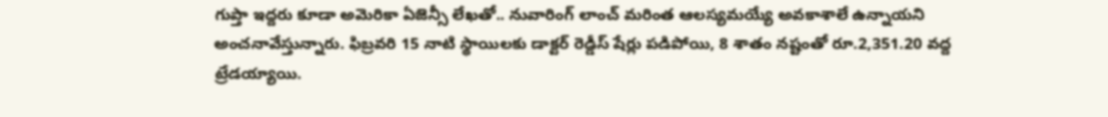గుప్తా ఇద్దరు కూడా అమెరికా ఏజెన్సీ లేఖతో.. నువారింగ్ లాంచ్ మరింత ఆలస్యమయ్యే అవకాశాలే ఉన్నాయని అంచనావేస్తున్నారు. ఫిబ్రవరి 15 నాటి స్థాయిలకు డాక్టర్ రెడ్డీస్ షేర్లు పడిపోయి, 8 శాతం నష్టంతో రూ.2,351.20 వద్ద ట్రేడయ్యాయి.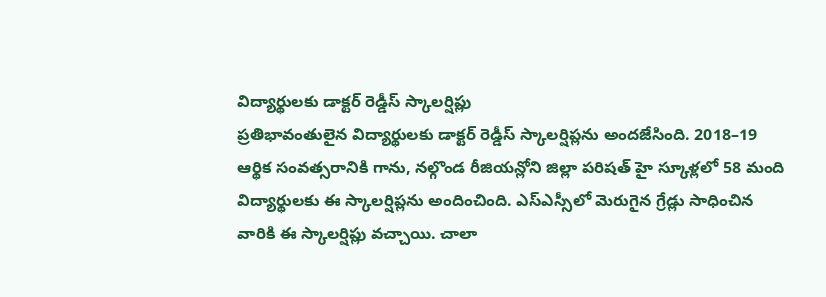విద్యార్థులకు డాక్టర్ రెడ్డీస్ స్కాలర్షిప్లు
ప్రతిభావంతులైన విద్యార్థులకు డాక్టర్ రెడ్డీస్ స్కాలర్షిప్లను అందజేసింది. 2018–19 ఆర్థిక సంవత్సరానికి గాను, నల్గొండ రీజియన్లోని జిల్లా పరిషత్ హై స్కూళ్లలో 58 మంది విద్యార్థులకు ఈ స్కాలర్షిప్లను అందించింది. ఎస్ఎస్సీలో మెరుగైన గ్రేడ్లు సాధించిన వారికి ఈ స్కాలర్షిప్లు వచ్చాయి. చాలా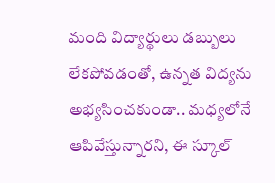మంది విద్యార్థులు డబ్బులు లేకపోవడంతో, ఉన్నత విద్యను అభ్యసించకుండా.. మధ్యలోనే ఆపివేస్తున్నారని, ఈ స్కూల్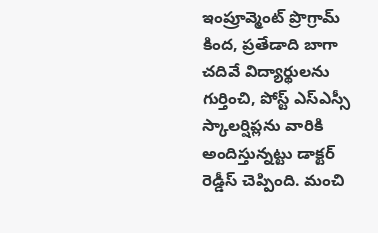ఇంప్రూవ్మెంట్ ప్రొగ్రామ్ కింద, ప్రతేడాది బాగా చదివే విద్యార్థులను గుర్తించి, పోస్ట్ ఎస్ఎస్సీ స్కాలర్షిప్లను వారికి అందిస్తున్నట్టు డాక్టర్ రెడ్డీస్ చెప్పింది. మంచి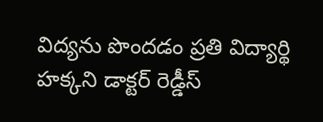విద్యను పొందడం ప్రతి విద్యార్థి హక్కని డాక్టర్ రెడ్డీస్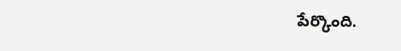పేర్కొంది.